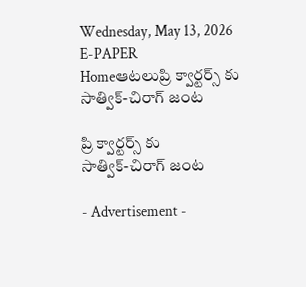Wednesday, May 13, 2026
E-PAPER
Homeఆటలుప్రి క్వార్టర్స్ కు
సాత్విక్-చిరాగ్ జంట

ప్రి క్వార్టర్స్ కు
సాత్విక్-చిరాగ్ జంట

- Advertisement -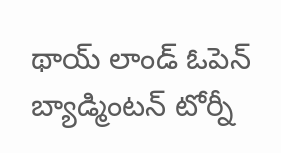థాయ్ లాండ్ ఓపెన్ బ్యాడ్మింటన్ టోర్నీ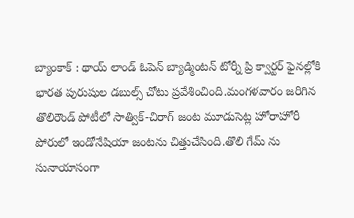బ్యాంకాక్ : థాయ్ లాండ్ ఓపెన్ బ్యాడ్మింటన్ టోర్నీ ప్రి క్వార్టర్ ఫైనల్లోకి భారత పురుషుల డబుల్స్ చోటు ప్రవేశించింది.మంగళవారం జరిగిన తొలిరౌండ్ పోటీలో సాత్విక్-చిరాగ్ జంట మూడుసెట్ల హోరాహోరీ పోరులో ఇండోనేషియా జంటను చిత్తుచేసింది.తొలి గేమ్ ను సునాయాసంగా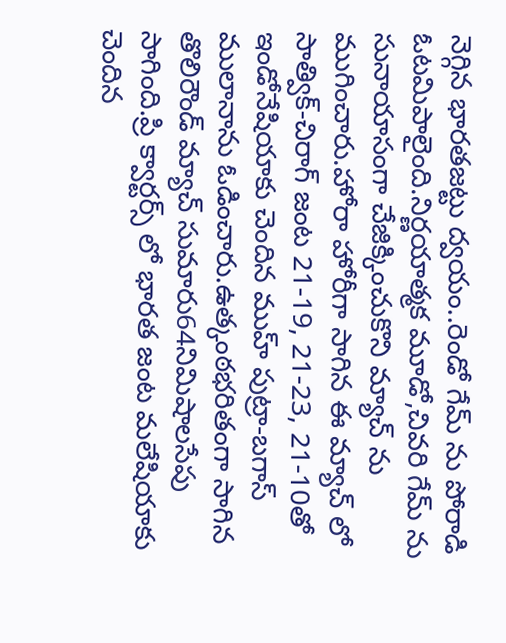నెగ్గిన భారతజట్టు ద్వయం..రెండో గేమ్ ను పోరాడి ఓటమిపాలైంది.నిర్ణయాత్మక మూడో,చివరి గేమ్ ను సునాయాసంగా చేజిక్కించుకొని మ్యాచ్ ను ముగించారు.హోరా హోరీగా సాగిన ఈ మ్యాచ్ లో సాత్విక్-చిరాగ్ జంట 21-19, 21-23, 21-10తో ఇండోనేషియాకు చెందిన ముహ్ పుట్రా-బగాస్ ములానాను ఓడించారు.ఉత్కంఠభరితంగా సాగిన తొలిరౌండ్ మ్యాచ్ సుమారు64నిమిషాలసేపు సాగింది.ప్రి క్వార్టర్స్ లో భారత జంట మలేషియాకు చెందిన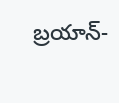బ్రయాన్-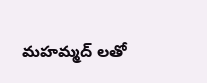మహమ్మద్ లతో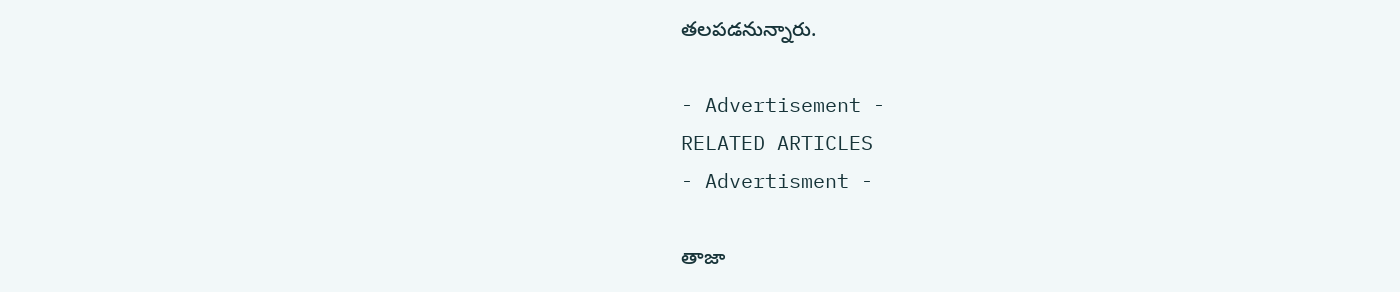తలపడనున్నారు.

- Advertisement -
RELATED ARTICLES
- Advertisment -

తాజా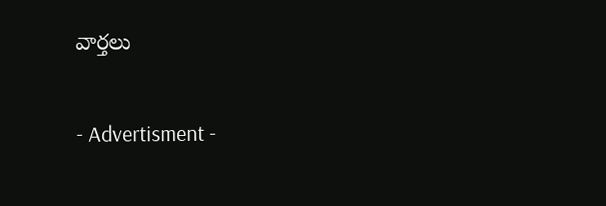వార్తలు

- Advertisment -